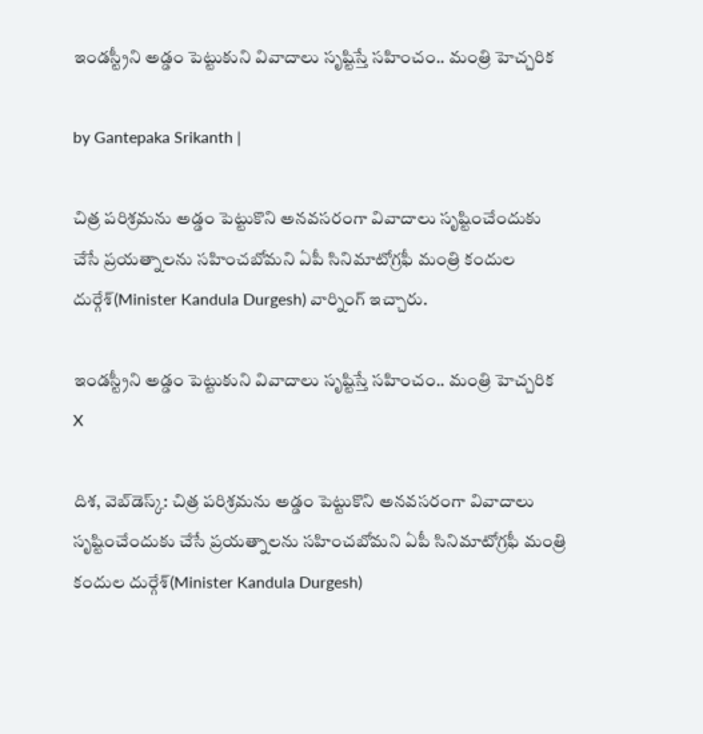ఇండస్ట్రీని అడ్డం పెట్టుకుని వివాదాలు సృష్టిస్తే సహించం.. మంత్రి హెచ్చరిక

by Gantepaka Srikanth |

చిత్ర పరిశ్రమను అడ్డం పెట్టుకొని అనవసరంగా వివాదాలు సృష్టించేందుకు చేసే ప్రయత్నాలను సహించబోమని ఏపీ సినిమాటోగ్రఫీ మంత్రి కందుల దుర్గేశ్(Minister Kandula Durgesh) వార్నింగ్ ఇచ్చారు.

ఇండస్ట్రీని అడ్డం పెట్టుకుని వివాదాలు సృష్టిస్తే సహించం.. మంత్రి హెచ్చరిక
X

దిశ, వెబ్‌డెస్క్: చిత్ర పరిశ్రమను అడ్డం పెట్టుకొని అనవసరంగా వివాదాలు సృష్టించేందుకు చేసే ప్రయత్నాలను సహించబోమని ఏపీ సినిమాటోగ్రఫీ మంత్రి కందుల దుర్గేశ్(Minister Kandula Durgesh)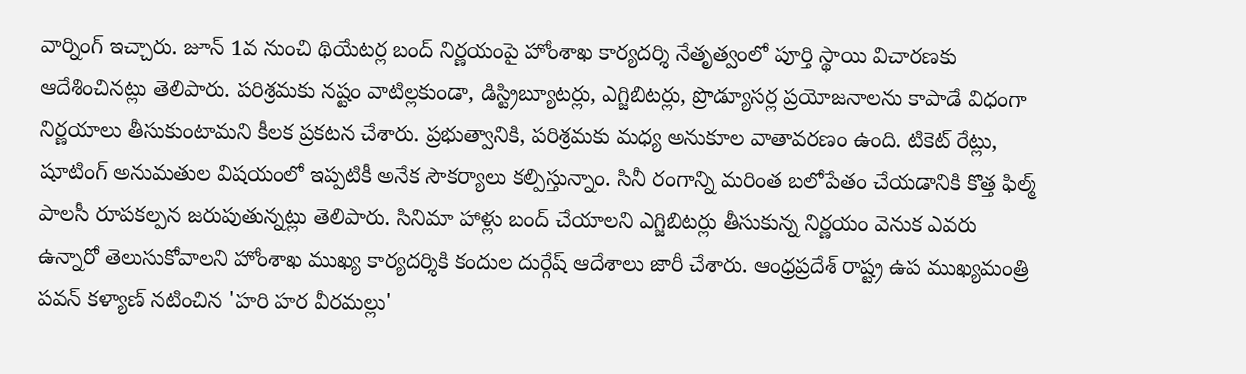వార్నింగ్ ఇచ్చారు. జూన్ 1వ నుంచి థియేటర్ల బంద్ నిర్ణయంపై హోంశాఖ కార్యదర్శి నేతృత్వంలో పూర్తి స్థాయి విచారణకు ఆదేశించినట్లు తెలిపారు. పరిశ్రమకు నష్టం వాటిల్లకుండా, డిస్ట్రిబ్యూటర్లు, ఎగ్జిబిటర్లు, ప్రొడ్యూసర్ల ప్రయోజనాలను కాపాడే విధంగా నిర్ణయాలు తీసుకుంటామని కీలక ప్రకటన చేశారు. ప్రభుత్వానికి, పరిశ్రమకు మధ్య అనుకూల వాతావరణం ఉంది. టికెట్ రేట్లు, షూటింగ్ అనుమతుల విషయంలో ఇప్పటికీ అనేక సౌకర్యాలు కల్పిస్తున్నాం. సినీ రంగాన్ని మరింత బలోపేతం చేయడానికి కొత్త ఫిల్మ్ పాలసీ రూపకల్పన జరుపుతున్నట్లు తెలిపారు. సినిమా హాళ్లు బంద్ చేయాలని ఎగ్జిబిటర్లు తీసుకున్న నిర్ణయం వెనుక ఎవరు ఉన్నారో తెలుసుకోవాలని హోంశాఖ ముఖ్య కార్యదర్శికి కందుల దుర్గేష్ ఆదేశాలు జారీ చేశారు. ఆంధ్రప్రదేశ్ రాష్ట్ర ఉప ముఖ్యమంత్రి పవన్ కళ్యాణ్ నటించిన 'హరి హర వీరమల్లు'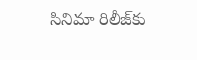సినిమా రిలీజ్‌కు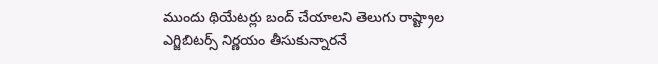ముందు థియేటర్లు బంద్ చేయాలని తెలుగు రాష్ట్రాల ఎగ్జిబిటర్స్ నిర్ణయం తీసుకున్నారనే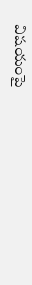విషయంపై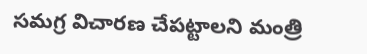సమగ్ర విచారణ చేపట్టాలని మంత్రి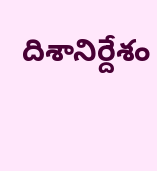దిశానిర్దేశం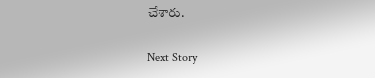చేశారు.

Next Story